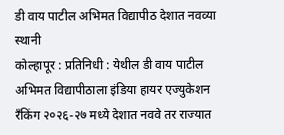डी वाय पाटील अभिमत विद्यापीठ देशात नवव्या स्थानी
कोल्हापूर : प्रतिनिधी : येथील डी वाय पाटील अभिमत विद्यापीठाला इंडिया हायर एज्युकेशन रँकिंग २०२६-२७ मध्ये देशात नववे तर राज्यात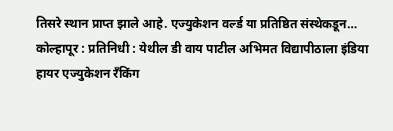तिसरे स्थान प्राप्त झाले आहे. एज्युकेशन वर्ल्ड या प्रतिष्ठित संस्थेकडून…
कोल्हापूर : प्रतिनिधी : येथील डी वाय पाटील अभिमत विद्यापीठाला इंडिया हायर एज्युकेशन रँकिंग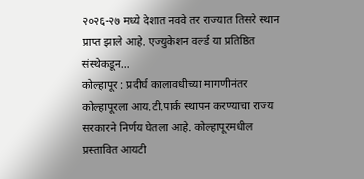२०२६-२७ मध्ये देशात नववे तर राज्यात तिसरे स्थान प्राप्त झाले आहे. एज्युकेशन वर्ल्ड या प्रतिष्ठित संस्थेकडून…
कोल्हापूर : प्रदीर्घ कालावधीच्या मागणीनंतर कोल्हापूरला आय.टी.पार्क स्थापन करण्याचा राज्य सरकारने निर्णय घेतला आहे. कोल्हापूरमधील प्रस्तावित आयटी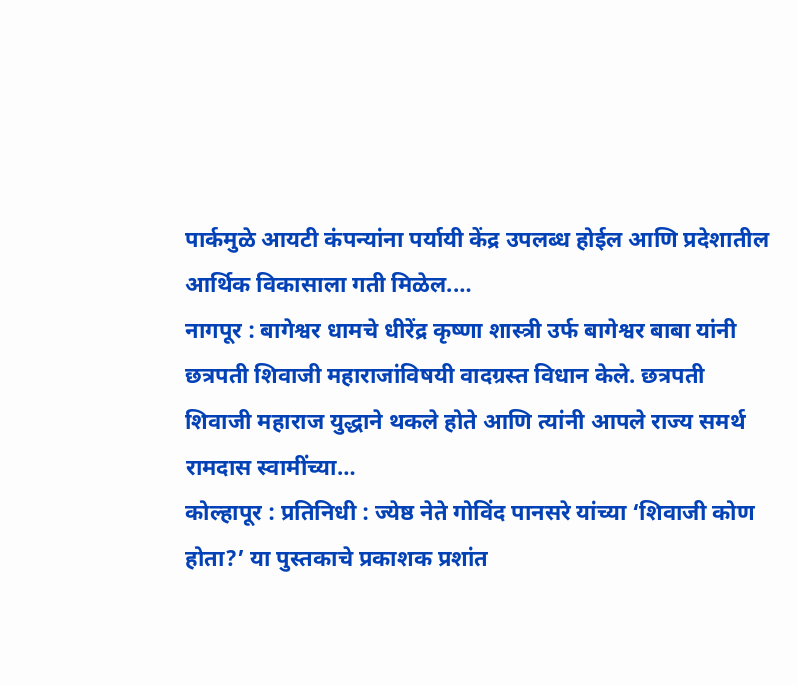पार्कमुळे आयटी कंपन्यांना पर्यायी केंद्र उपलब्ध होईल आणि प्रदेशातील आर्थिक विकासाला गती मिळेल.…
नागपूर : बागेश्वर धामचे धीरेंद्र कृष्णा शास्त्री उर्फ बागेश्वर बाबा यांनी छत्रपती शिवाजी महाराजांविषयी वादग्रस्त विधान केले. छत्रपती शिवाजी महाराज युद्धाने थकले होते आणि त्यांनी आपले राज्य समर्थ रामदास स्वामींच्या…
कोल्हापूर : प्रतिनिधी : ज्येष्ठ नेते गोविंद पानसरे यांच्या ‘शिवाजी कोण होता?’ या पुस्तकाचे प्रकाशक प्रशांत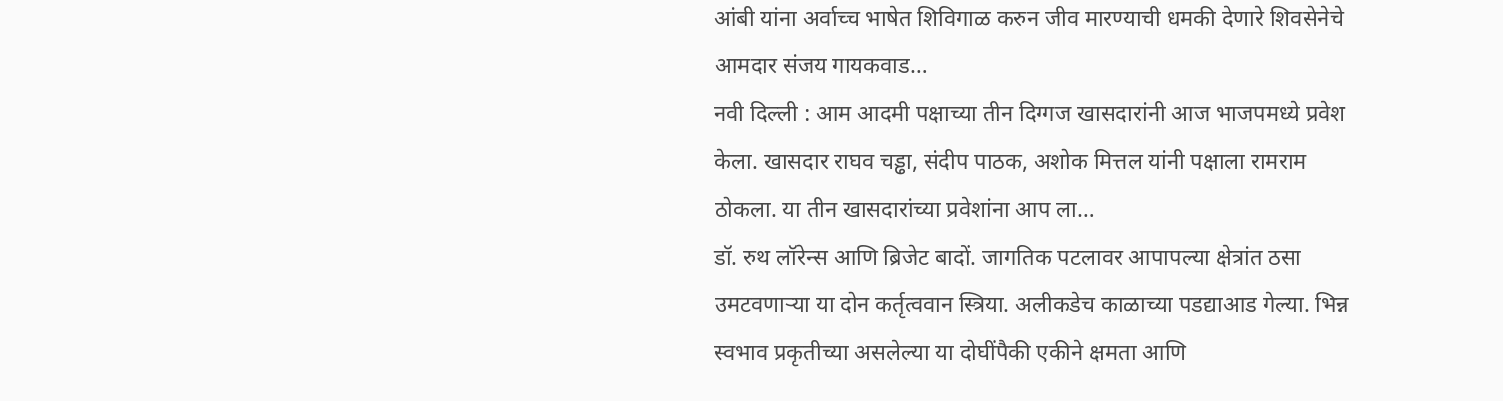आंबी यांना अर्वाच्च भाषेत शिविगाळ करुन जीव मारण्याची धमकी देणारे शिवसेनेचे आमदार संजय गायकवाड…
नवी दिल्ली : आम आदमी पक्षाच्या तीन दिग्गज खासदारांनी आज भाजपमध्ये प्रवेश केला. खासदार राघव चड्ढा, संदीप पाठक, अशोक मित्तल यांनी पक्षाला रामराम ठोकला. या तीन खासदारांच्या प्रवेशांना आप ला…
डॉ. रुथ लॉरेन्स आणि ब्रिजेट बादों. जागतिक पटलावर आपापल्या क्षेत्रांत ठसा उमटवणाऱ्या या दोन कर्तृत्ववान स्त्रिया. अलीकडेच काळाच्या पडद्याआड गेल्या. भिन्न स्वभाव प्रकृतीच्या असलेल्या या दोघींपैकी एकीने क्षमता आणि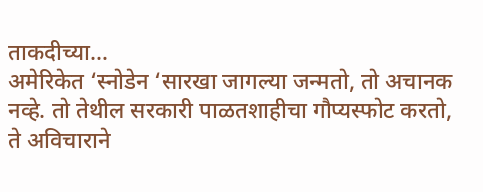ताकदीच्या…
अमेरिकेत ‘स्नोडेन ‘सारखा जागल्या जन्मतो, तो अचानक नव्हे. तो तेथील सरकारी पाळतशाहीचा गौप्यस्फोट करतो, ते अविचाराने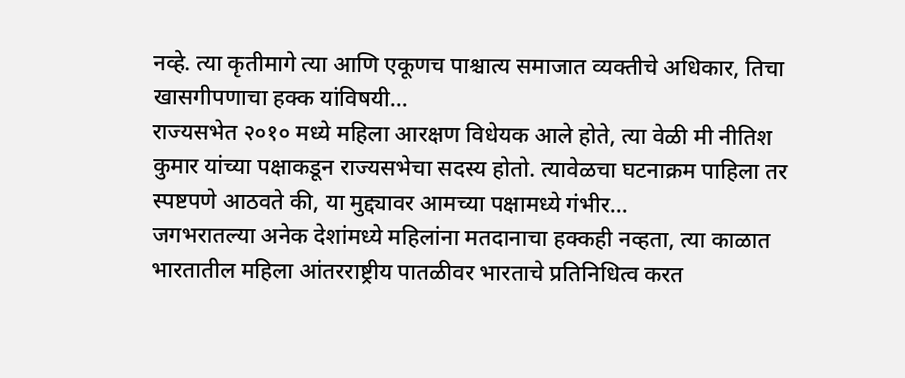नव्हे. त्या कृतीमागे त्या आणि एकूणच पाश्चात्य समाजात व्यक्तीचे अधिकार, तिचा खासगीपणाचा हक्क यांविषयी…
राज्यसभेत २०१० मध्ये महिला आरक्षण विधेयक आले होते, त्या वेळी मी नीतिश कुमार यांच्या पक्षाकडून राज्यसभेचा सदस्य होतो. त्यावेळचा घटनाक्रम पाहिला तर स्पष्टपणे आठवते की, या मुद्द्यावर आमच्या पक्षामध्ये गंभीर…
जगभरातल्या अनेक देशांमध्ये महिलांना मतदानाचा हक्कही नव्हता, त्या काळात भारतातील महिला आंतरराष्ट्रीय पातळीवर भारताचे प्रतिनिधित्व करत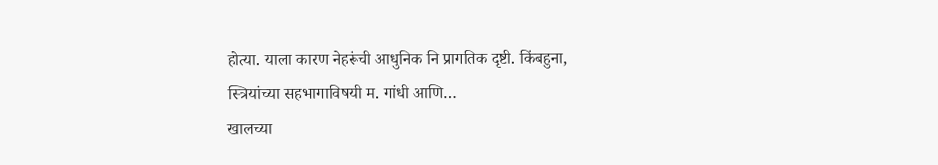होत्या. याला कारण नेहरूंची आधुनिक नि प्रागतिक दृष्टी. किंबहुना, स्त्रियांच्या सहभागाविषयी म. गांधी आणि…
खालच्या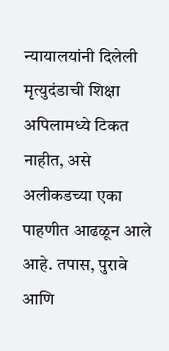न्यायालयांनी दिलेली मृत्युदंडाची शिक्षा अपिलामध्ये टिकत नाहीत, असे अलीकडच्या एका पाहणीत आढळून आले आहे. तपास, पुरावे आणि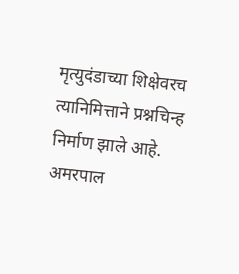मृत्युदंडाच्या शिक्षेवरच त्यानिमित्ताने प्रश्नचिन्ह निर्माण झाले आहे. अमरपाल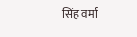सिंह वर्मा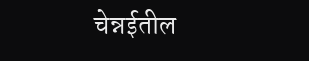चेन्नईतील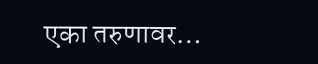एका तरुणावर…